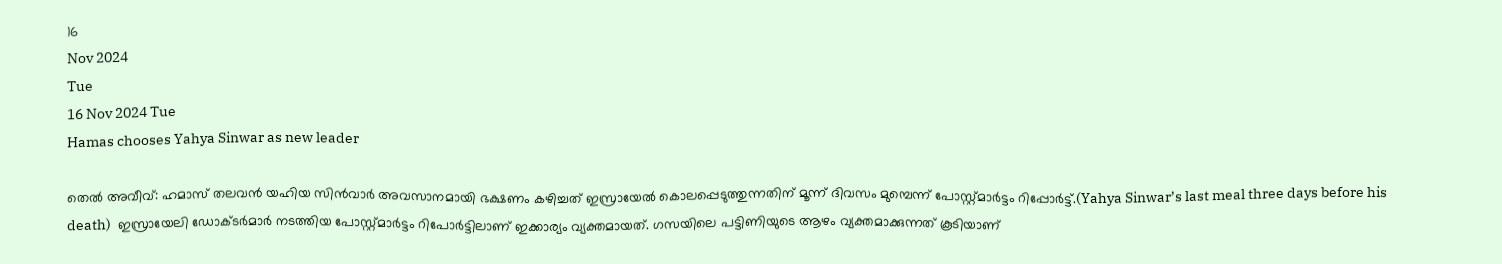16
Nov 2024
Tue
16 Nov 2024 Tue
Hamas chooses Yahya Sinwar as new leader

തെല്‍ അവീവ്: ഹമാസ് തലവന്‍ യഹിയ സിന്‍വാര്‍ അവസാനമായി ഭക്ഷണം കഴിച്ചത് ഇസ്രായേല്‍ കൊലപ്പെടുത്തുന്നതിന് മൂന്ന് ദിവസം മുമ്പെന്ന് പോസ്റ്റ്മാര്‍ട്ടം റിപ്പോര്‍ട്ട്.(Yahya Sinwar’s last meal three days before his death)  ഇസ്രായേലി ഡോക്ടര്‍മാര്‍ നടത്തിയ പോസ്റ്റ്മാര്‍ട്ടം റിപോര്‍ട്ടിലാണ് ഇക്കാര്യം വ്യക്തമായത്. ഗസയിലെ പട്ടിണിയുടെ ആഴം വ്യക്തമാക്കുന്നത് കൂടിയാണ്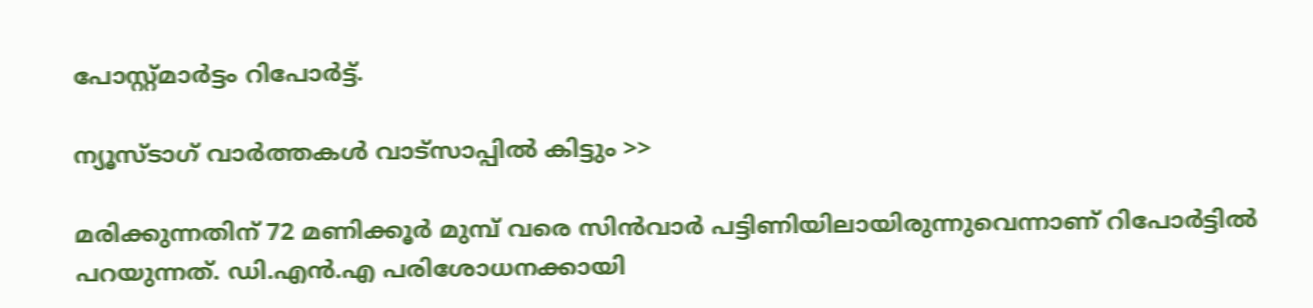പോസ്റ്റ്മാര്‍ട്ടം റിപോര്‍ട്ട്.

ന്യൂസ്ടാഗ് വാര്‍ത്തകള്‍ വാട്‌സാപ്പില്‍ കിട്ടും >>

മരിക്കുന്നതിന് 72 മണിക്കൂര്‍ മുമ്പ് വരെ സിന്‍വാര്‍ പട്ടിണിയിലായിരുന്നുവെന്നാണ് റിപോര്‍ട്ടില്‍ പറയുന്നത്. ഡി.എന്‍.എ പരിശോധനക്കായി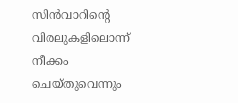സിന്‍വാറിന്റെ വിരലുകളിലൊന്ന് നീക്കം ചെയ്തുവെന്നും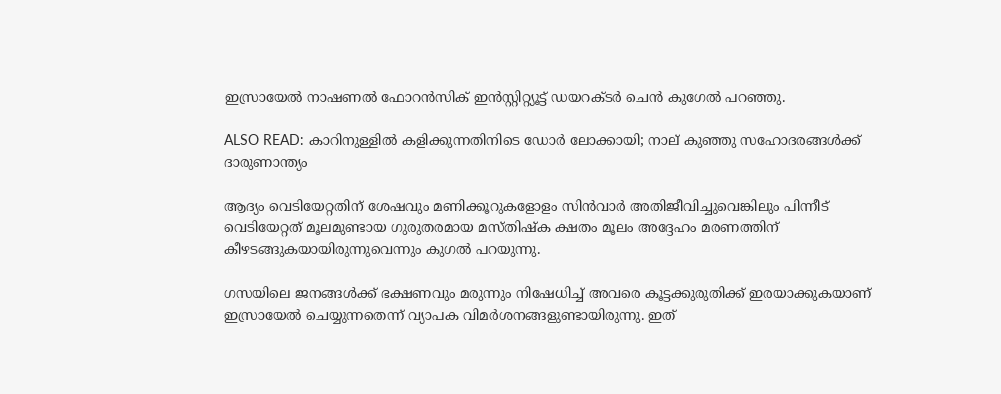ഇസ്രായേല്‍ നാഷണല്‍ ഫോറന്‍സിക് ഇന്‍സ്റ്റിറ്റ്യൂട്ട് ഡയറക്ടര്‍ ചെന്‍ കുഗേല്‍ പറഞ്ഞു.

ALSO READ: കാറിനുള്ളിൽ കളിക്കുന്നതിനിടെ ഡോർ ലോക്കായി; നാല് കുഞ്ഞു സഹോദരങ്ങൾക്ക് ദാരുണാന്ത്യം

ആദ്യം വെടിയേറ്റതിന് ശേഷവും മണിക്കൂറുകളോളം സിന്‍വാര്‍ അതിജീവിച്ചുവെങ്കിലും പിന്നീട് വെടിയേറ്റത് മൂലമുണ്ടായ ഗുരുതരമായ മസ്തിഷ്‌ക ക്ഷതം മൂലം അദ്ദേഹം മരണത്തിന് കീഴടങ്ങുകയായിരുന്നുവെന്നും കുഗല്‍ പറയുന്നു.

ഗസയിലെ ജനങ്ങള്‍ക്ക് ഭക്ഷണവും മരുന്നും നിഷേധിച്ച് അവരെ കൂട്ടക്കുരുതിക്ക് ഇരയാക്കുകയാണ് ഇസ്രായേല്‍ ചെയ്യുന്നതെന്ന് വ്യാപക വിമര്‍ശനങ്ങളുണ്ടായിരുന്നു. ഇത്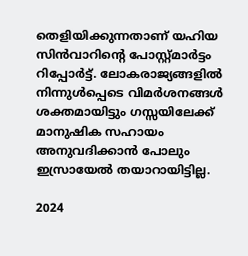തെളിയിക്കുന്നതാണ് യഹിയ സിന്‍വാറിന്റെ പോസ്റ്റ്മാര്‍ട്ടം റിപ്പോര്‍ട്ട്. ലോകരാജ്യങ്ങളില്‍ നിന്നുള്‍പ്പെടെ വിമര്‍ശനങ്ങള്‍ ശക്തമായിട്ടും ഗസ്സയിലേക്ക് മാനുഷിക സഹായം അനുവദിക്കാന്‍ പോലും ഇസ്രായേല്‍ തയാറായിട്ടില്ല.

2024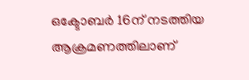ഒക്ടോബര്‍ 16ന് നടത്തിയ ആക്രമണത്തിലാണ്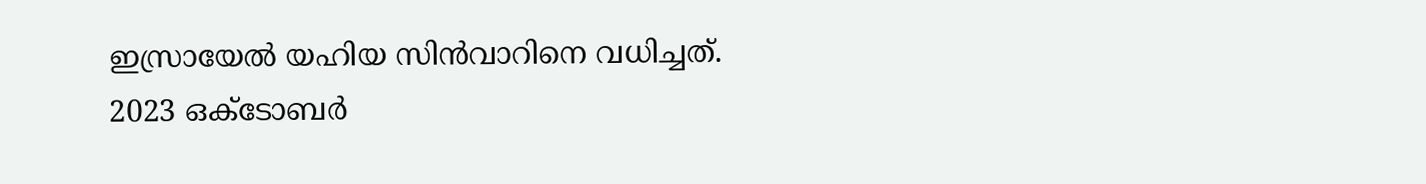ഇസ്രായേല്‍ യഹിയ സിന്‍വാറിനെ വധിച്ചത്. 2023 ഒക്ടോബര്‍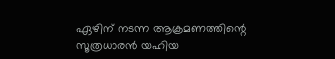ഏഴിന് നടന്ന ആക്രമണത്തിന്റെ സൂത്രധാരന്‍ യഹിയ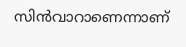സിന്‍വാറാണെന്നാണ്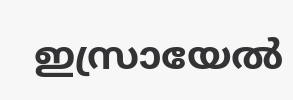ഇസ്രായേല്‍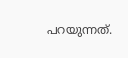പറയുന്നത്.